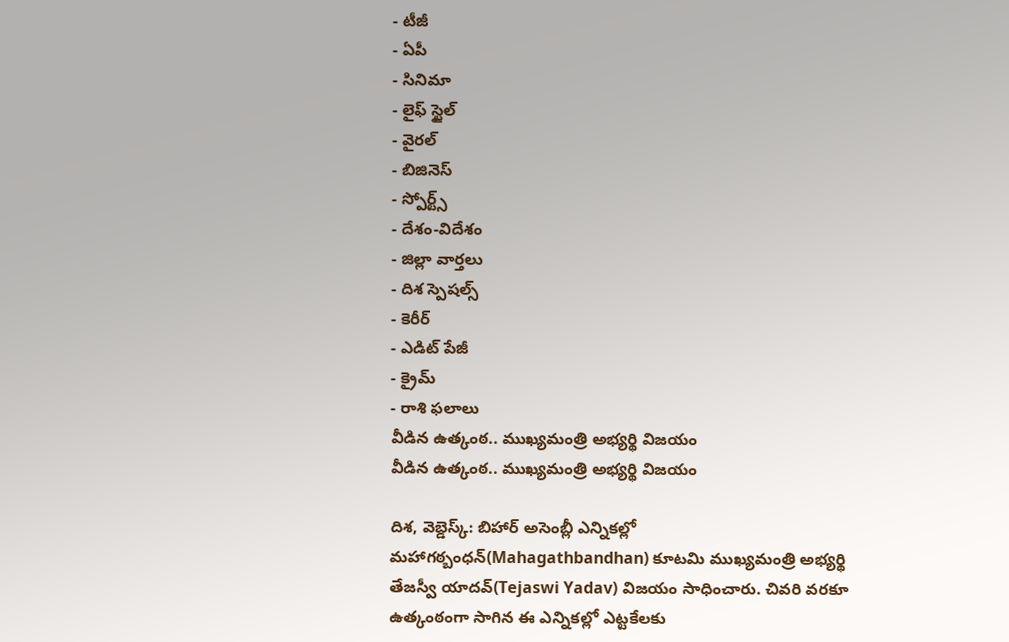- టీజీ
- ఏపీ
- సినిమా
- లైఫ్ స్టైల్
- వైరల్
- బిజినెస్
- స్పోర్ట్స్
- దేశం-విదేశం
- జిల్లా వార్తలు
- దిశ స్పెషల్స్
- కెరీర్
- ఎడిట్ పేజీ
- క్రైమ్
- రాశి ఫలాలు
వీడిన ఉత్కంఠ.. ముఖ్యమంత్రి అభ్యర్థి విజయం
వీడిన ఉత్కంఠ.. ముఖ్యమంత్రి అభ్యర్థి విజయం

దిశ, వెబ్డెస్క్: బిహార్ అసెంబ్లీ ఎన్నికల్లో మహాగఠ్బంధన్(Mahagathbandhan) కూటమి ముఖ్యమంత్రి అభ్యర్థి తేజస్వీ యాదవ్(Tejaswi Yadav) విజయం సాధించారు. చివరి వరకూ ఉత్కంఠంగా సాగిన ఈ ఎన్నికల్లో ఎట్టకేలకు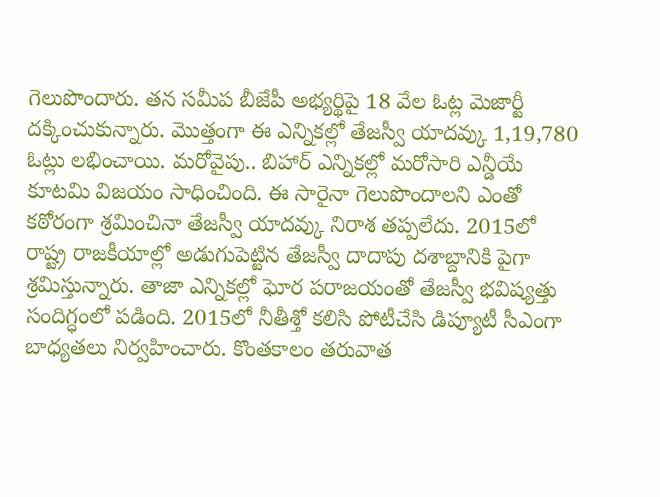గెలుపొందారు. తన సమీప బీజేపీ అభ్యర్థిపై 18 వేల ఓట్ల మెజార్టీ దక్కించుకున్నారు. మొత్తంగా ఈ ఎన్నికల్లో తేజస్వీ యాదవ్కు 1,19,780 ఓట్లు లభించాయి. మరోవైపు.. బిహార్ ఎన్నికల్లో మరోసారి ఎన్డీయే కూటమి విజయం సాధించింది. ఈ సారైనా గెలుపొందాలని ఎంతో కఠోరంగా శ్రమించినా తేజస్వీ యాదవ్కు నిరాశ తప్పలేదు. 2015లో రాష్ట్ర రాజకీయాల్లో అడుగుపెట్టిన తేజస్వీ దాదాపు దశాబ్దానికి పైగా శ్రమిస్తున్నారు. తాజా ఎన్నికల్లో ఘోర పరాజయంతో తేజస్వీ భవిష్యత్తు సందిగ్ధంలో పడింది. 2015లో నీతీశ్తో కలిసి పోటీచేసి డిప్యూటీ సీఎంగా బాధ్యతలు నిర్వహించారు. కొంతకాలం తరువాత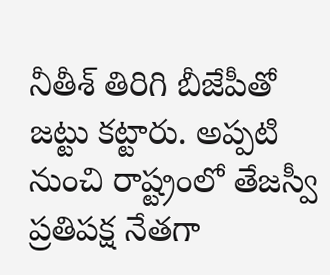నీతీశ్ తిరిగి బీజేపీతో జట్టు కట్టారు. అప్పటి నుంచి రాష్ట్రంలో తేజస్వీ ప్రతిపక్ష నేతగా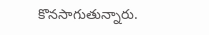కొనసాగుతున్నారు.